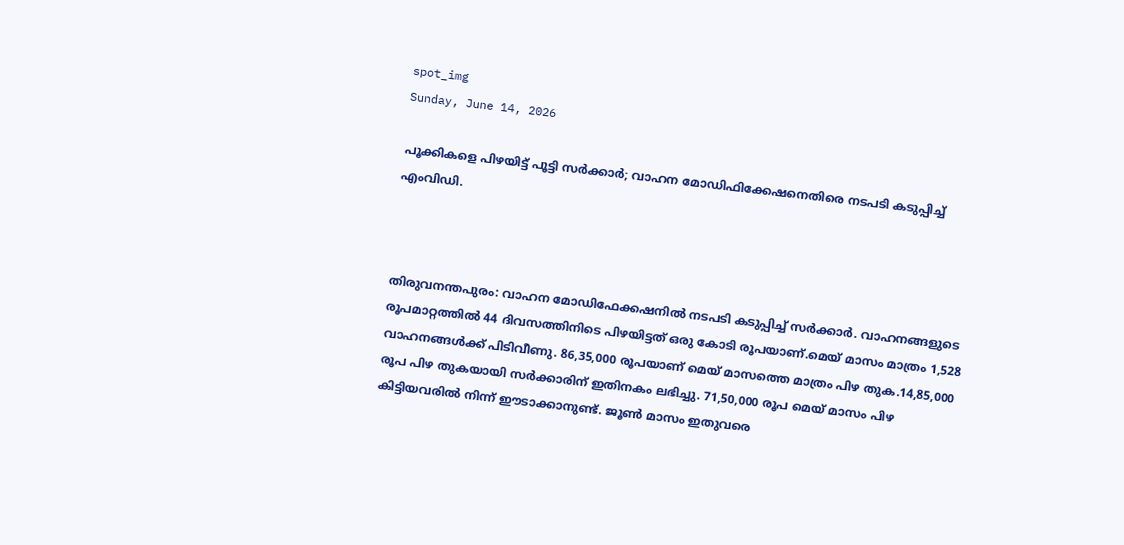spot_img
Sunday, June 14, 2026

പൂക്കികളെ പിഴയിട്ട് പൂട്ടി സര്‍ക്കാര്‍; വാഹന മോഡിഫിക്കേഷനെതിരെ നടപടി കടുപ്പിച്ച്‌ എംവിഡി.



തിരുവനന്തപുരം: വാഹന മോഡിഫേക്കഷനില്‍ നടപടി കടുപ്പിച്ച്‌ സര്‍ക്കാര്‍. വാഹനങ്ങളുടെ രൂപമാറ്റത്തില്‍ 44 ദിവസത്തിനിടെ പിഴയിട്ടത് ഒരു കോടി രൂപയാണ്.മെയ് മാസം മാത്രം 1,528 വാഹനങ്ങള്‍ക്ക് പിടിവീണു. 86,35,000 രൂപയാണ് മെയ് മാസത്തെ മാത്രം പിഴ തുക.14,85,000 രൂപ പിഴ തുകയായി സര്‍ക്കാരിന് ഇതിനകം ലഭിച്ചു. 71,50,000 രൂപ മെയ് മാസം പിഴ കിട്ടിയവരില്‍ നിന്ന് ഈടാക്കാനുണ്ട്. ജൂണ്‍ മാസം ഇതുവരെ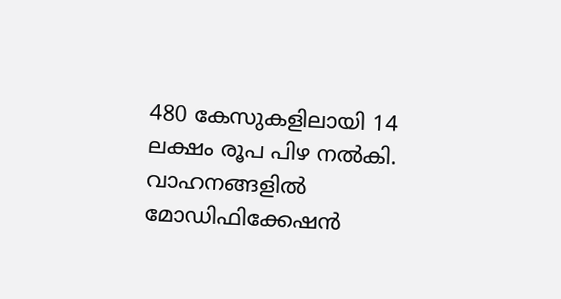480 കേസുകളിലായി 14 ലക്ഷം രൂപ പിഴ നല്‍കി. വാഹനങ്ങളില്‍ മോഡിഫിക്കേഷന്‍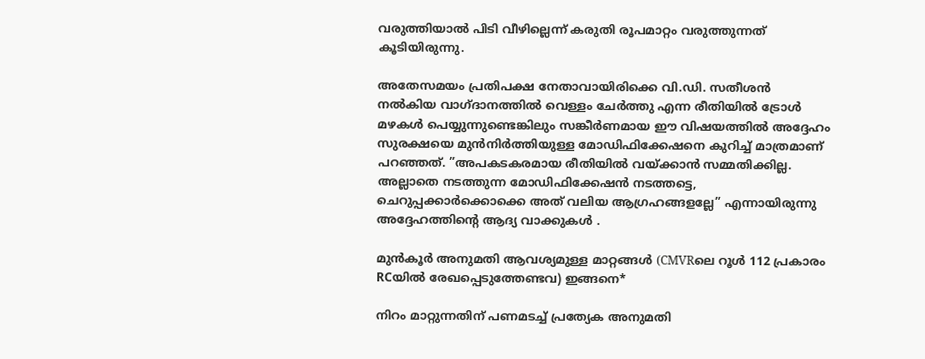വരുത്തിയാല്‍ പിടി വീഴില്ലെന്ന് കരുതി രൂപമാറ്റം വരുത്തുന്നത് കൂടിയിരുന്നു.

അതേസമയം പ്രതിപക്ഷ നേതാവായിരിക്കെ വി.ഡി. സതീശൻ നല്‍കിയ വാഗ്ദാനത്തില്‍ വെള്ളം ചേർത്തു എന്ന രീതിയില്‍ ട്രോള്‍ മഴകള്‍ പെയ്യുന്നുണ്ടെങ്കിലും സങ്കീർണമായ ഈ വിഷയത്തില്‍ അദ്ദേഹം സുരക്ഷയെ മുൻനിർത്തിയുള്ള മോഡിഫിക്കേഷനെ കുറിച്ച്‌ മാത്രമാണ് പറഞ്ഞത്. ”അപകടകരമായ രീതിയില്‍ വയ്ക്കാൻ സമ്മതിക്കില്ല. അല്ലാതെ നടത്തുന്ന മോഡിഫിക്കേഷൻ നടത്തട്ടെ, ചെറുപ്പക്കാർക്കൊക്കെ അത് വലിയ ആഗ്രഹങ്ങളല്ലേ” എന്നായിരുന്നു അദ്ദേഹത്തിന്റെ ആദ്യ വാക്കുകള്‍ .

മുന്‍കൂര്‍ അനുമതി ആവശ്യമുള്ള മാറ്റങ്ങള്‍ (CMVRലെ റൂള്‍ 112 പ്രകാരം RCയില്‍ രേഖപ്പെടുത്തേണ്ടവ) ഇങ്ങനെ*

നിറം മാറ്റുന്നതിന് പണമടച്ച്‌ പ്രത്യേക അനുമതി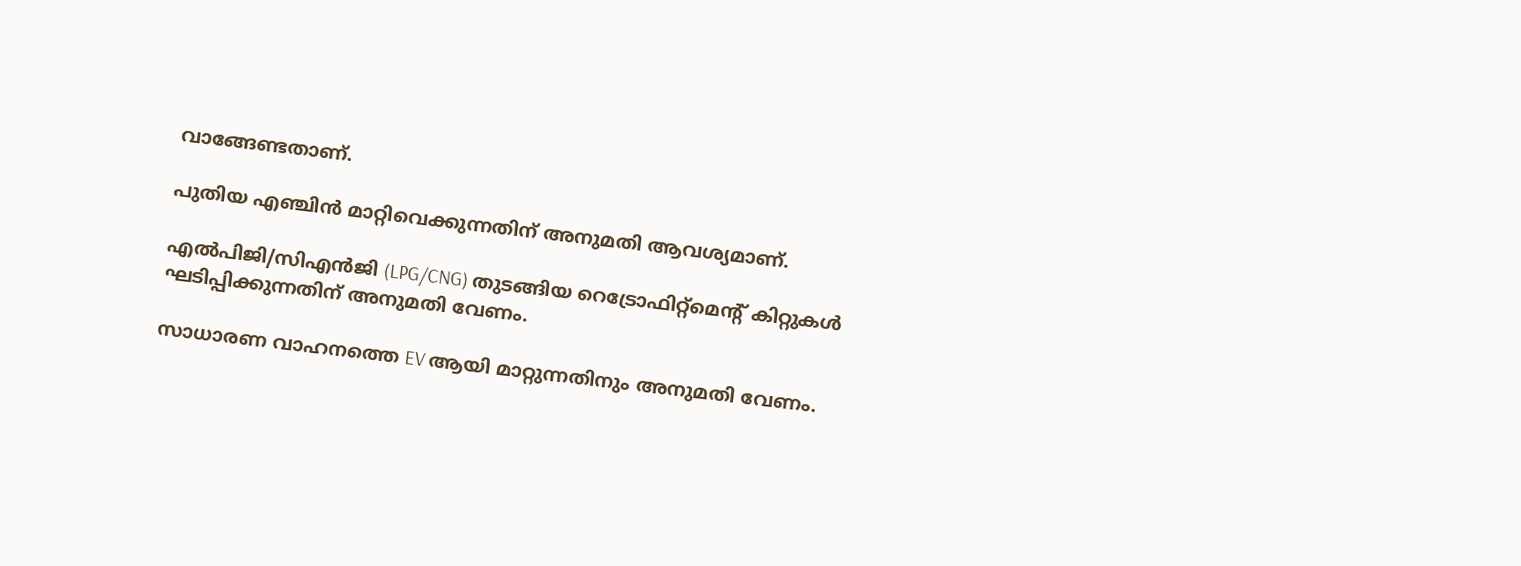വാങ്ങേണ്ടതാണ്.

പുതിയ എഞ്ചിന്‍ മാറ്റിവെക്കുന്നതിന് അനുമതി ആവശ്യമാണ്.

എല്‍പിജി/സിഎന്‍ജി (LPG/CNG) തുടങ്ങിയ റെട്രോഫിറ്റ്‌മെന്റ് കിറ്റുകള്‍ ഘടിപ്പിക്കുന്നതിന് അനുമതി വേണം.

സാധാരണ വാഹനത്തെ EV ആയി മാറ്റുന്നതിനും അനുമതി വേണം.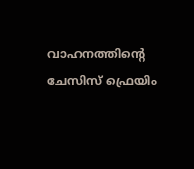വാഹനത്തിന്റെ ചേസിസ് ഫ്രെയിം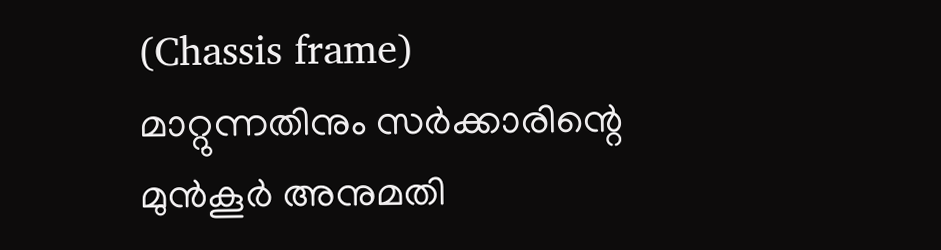(Chassis frame) മാറ്റുന്നതിനും സര്‍ക്കാരിന്റെ മുന്‍കൂര്‍ അനുമതി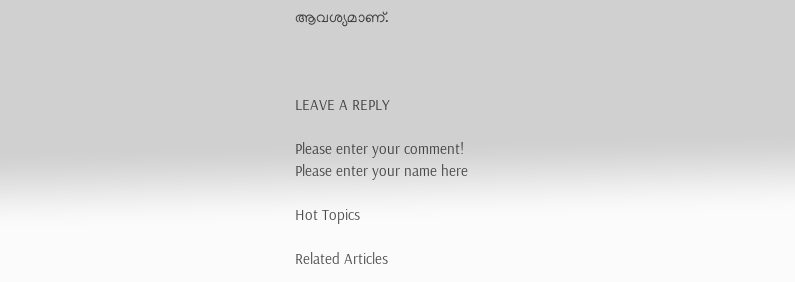ആവശ്യമാണ്.



LEAVE A REPLY

Please enter your comment!
Please enter your name here

Hot Topics

Related Articles